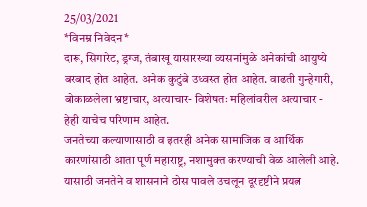25/03/2021
*विनम्र निवेदन*
दारू, सिगारेट, ड्रग्ज, तंबाखू यासारख्या व्यसनांमुळे अनेकांची आयुष्ये बरबाद होत आहेत. अनेक कुटुंबे उध्वस्त होत आहेत. वाढती गुन्हेगारी, बोकाळलेला भ्रष्टाचार, अत्याचार- विशेषतः महिलांवरील अत्याचार - हेही याचेच परिणाम आहेत.
जनतेच्या कल्याणासाठी व इतरही अनेक सामाजिक व आर्थिक कारणांसाठी आता पूर्ण महाराष्ट्र, नशामुक्त करण्याची वेळ आलेली आहे. यासाठी जनतेने व शासनाने ठोस पावले उचलून दूरदृष्टीने प्रयत्न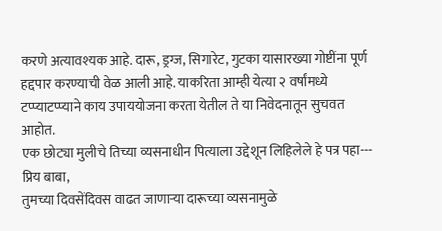करणे अत्यावश्यक आहे. दारू, ड्रग्ज, सिगारेट, गुटका यासारख्या गोष्टींना पूर्ण हद्दपार करण्याची वेळ आली आहे. याकरिता आम्ही येत्या २ वर्षांमध्ये टप्प्याटप्प्याने काय उपाययोजना करता येतील ते या निवेदनातून सुचवत आहोत.
एक छोट्या मुलीचे तिच्या व्यसनाधीन पित्याला उद्देशून लिहिलेले हे पत्र पहा---
प्रिय बाबा,
तुमच्या दिवसेंदिवस वाढत जाणाऱ्या दारूच्या व्यसनामुळे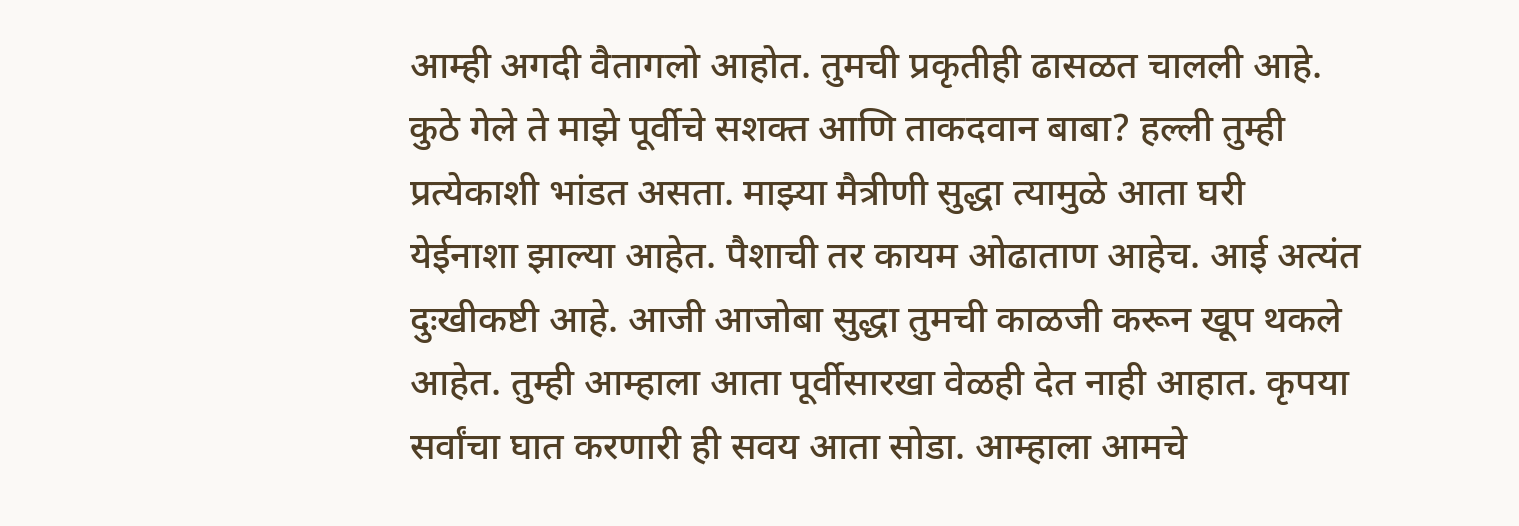आम्ही अगदी वैतागलो आहोत. तुमची प्रकृतीही ढासळत चालली आहे. कुठे गेले ते माझे पूर्वीचे सशक्त आणि ताकदवान बाबा? हल्ली तुम्ही प्रत्येकाशी भांडत असता. माझ्या मैत्रीणी सुद्धा त्यामुळे आता घरी येईनाशा झाल्या आहेत. पैशाची तर कायम ओढाताण आहेच. आई अत्यंत दुःखीकष्टी आहे. आजी आजोबा सुद्धा तुमची काळजी करून खूप थकले आहेत. तुम्ही आम्हाला आता पूर्वीसारखा वेळही देत नाही आहात. कृपया सर्वांचा घात करणारी ही सवय आता सोडा. आम्हाला आमचे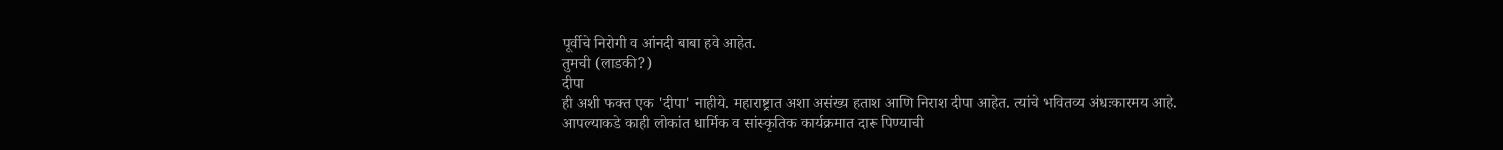पूर्वीचे निरोगी व आंनदी बाबा हवे आहेत.
तुमची (लाडकी?)
दीपा
ही अशी फक्त एक 'दीपा' नाहीये. महाराष्ट्रात अशा असंख्य हताश आणि निराश दीपा आहेत. त्यांचे भवितव्य अंधःकारमय आहे.
आपल्याकडे काही लोकांत धार्मिक व सांस्कृतिक कार्यक्रमात दारू पिण्याची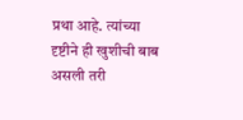प्रथा आहे. त्यांच्या दृष्टीने ही खुशीची बाब असली तरी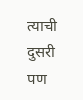त्याची दुसरी पण